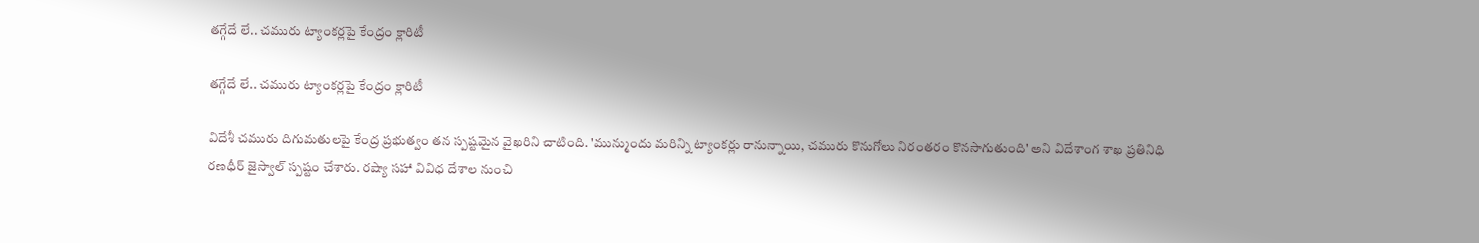తగ్గేదే లే.. చమురు ట్యాంకర్లపై కేంద్రం క్లారిటీ

తగ్గేదే లే.. చమురు ట్యాంకర్లపై కేంద్రం క్లారిటీ

విదేశీ చమురు దిగుమతులపై కేంద్ర ప్రభుత్వం తన స్పష్టమైన వైఖరిని చాటింది. 'మున్ముందు మరిన్ని ట్యాంకర్లు రానున్నాయి, చమురు కొనుగోలు నిరంతరం కొనసాగుతుంది' అని విదేశాంగ శాఖ ప్రతినిధి రణధీర్ జైస్వాల్ స్పష్టం చేశారు. రష్యా సహా వివిధ దేశాల నుంచి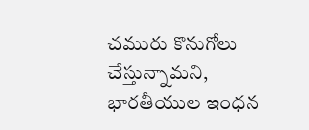చమురు కొనుగోలు చేస్తున్నామని, భారతీయుల ఇంధన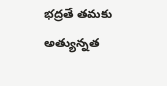భద్రతే తమకు అత్యున్నత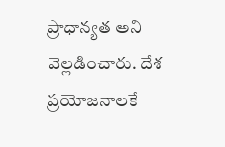ప్రాధాన్యత అని వెల్లడించారు. దేశ ప్రయోజనాలకే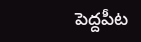పెద్దపీట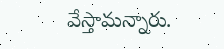వేస్తామన్నారు.